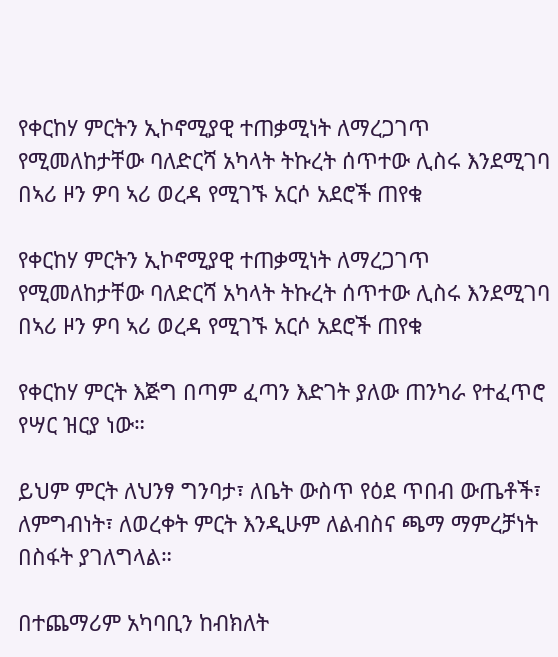የቀርከሃ ምርትን ኢኮኖሚያዊ ተጠቃሚነት ለማረጋገጥ የሚመለከታቸው ባለድርሻ አካላት ትኩረት ሰጥተው ሊስሩ እንደሚገባ በኣሪ ዞን ዎባ ኣሪ ወረዳ የሚገኙ አርሶ አደሮች ጠየቁ

የቀርከሃ ምርትን ኢኮኖሚያዊ ተጠቃሚነት ለማረጋገጥ የሚመለከታቸው ባለድርሻ አካላት ትኩረት ሰጥተው ሊስሩ እንደሚገባ በኣሪ ዞን ዎባ ኣሪ ወረዳ የሚገኙ አርሶ አደሮች ጠየቁ

የቀርከሃ ምርት እጅግ በጣም ፈጣን እድገት ያለው ጠንካራ የተፈጥሮ የሣር ዝርያ ነው።

ይህም ምርት ለህንፃ ግንባታ፣ ለቤት ውስጥ የዕደ ጥበብ ውጤቶች፣ ለምግብነት፣ ለወረቀት ምርት እንዲሁም ለልብስና ጫማ ማምረቻነት በስፋት ያገለግላል።

በተጨማሪም አካባቢን ከብክለት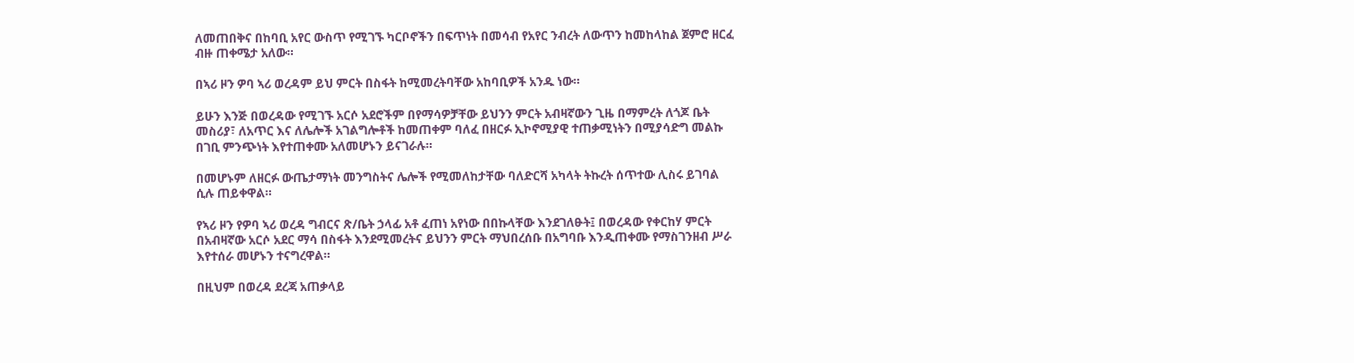ለመጠበቅና በከባቢ አየር ውስጥ የሚገኙ ካርቦኖችን በፍጥነት በመሳብ የአየር ንብረት ለውጥን ከመከላከል ጀምሮ ዘርፈ ብዙ ጠቀሜታ አለው።

በኣሪ ዞን ዎባ ኣሪ ወረዳም ይህ ምርት በስፋት ከሚመረትባቸው አከባቢዎች አንዱ ነው።

ይሁን እንጅ በወረዳው የሚገኙ አርሶ አደሮችም በየማሳዎቻቸው ይህንን ምርት አብዛኛውን ጊዜ በማምረት ለጎጆ ቤት መስሪያ፣ ለአጥር እና ለሌሎች አገልግሎቶች ከመጠቀም ባለፈ በዘርፉ ኢኮኖሚያዊ ተጠቃሚነትን በሚያሳድግ መልኩ በገቢ ምንጭነት እየተጠቀሙ አለመሆኑን ይናገራሉ።

በመሆኑም ለዘርፉ ውጤታማነት መንግስትና ሌሎች የሚመለከታቸው ባለድርሻ አካላት ትኩረት ሰጥተው ሊስሩ ይገባል ሲሉ ጠይቀዋል።

የኣሪ ዞን የዎባ ኣሪ ወረዳ ግብርና ጽ/ቤት ኃላፊ አቶ ፈጠነ አየነው በበኩላቸው እንደገለፁት፤ በወረዳው የቀርከሃ ምርት በአብዛኛው አርሶ አደር ማሳ በስፋት እንደሚመረትና ይህንን ምርት ማህበረሰቡ በአግባቡ እንዲጠቀሙ የማስገንዘብ ሥራ እየተሰራ መሆኑን ተናግረዋል።

በዚህም በወረዳ ደረጃ አጠቃላይ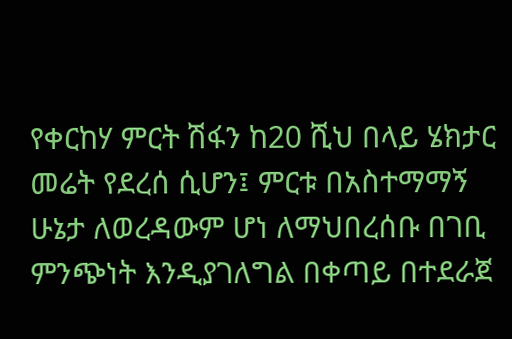የቀርከሃ ምርት ሽፋን ከ20 ሺህ በላይ ሄክታር መሬት የደረሰ ሲሆን፤ ምርቱ በአስተማማኝ ሁኔታ ለወረዳውም ሆነ ለማህበረሰቡ በገቢ ምንጭነት እንዲያገለግል በቀጣይ በተደራጀ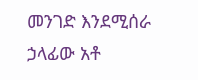መንገድ እንደሚሰራ ኃላፊው አቶ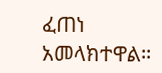ፈጠነ አመላክተዋል።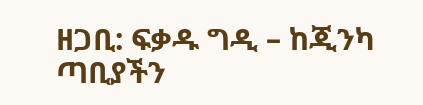ዘጋቢ: ፍቃዱ ግዲ – ከጂንካ ጣቢያችን